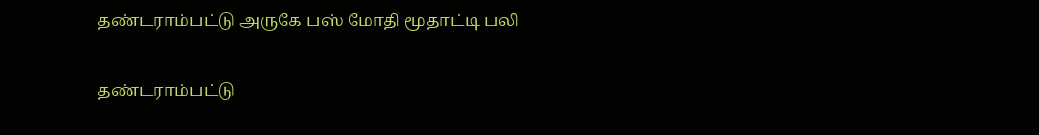தண்டராம்பட்டு அருகே பஸ் மோதி மூதாட்டி பலி

தண்டராம்பட்டு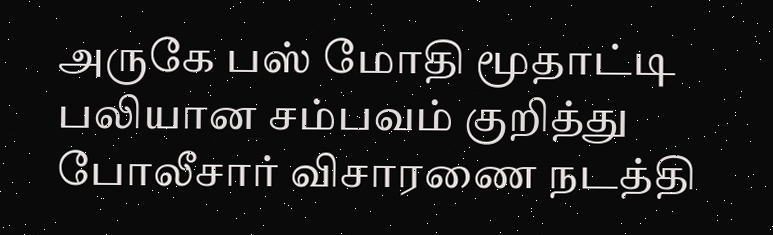அருகே பஸ் மோதி மூதாட்டி பலியான சம்பவம் குறித்து போலீசார் விசாரணை நடத்தி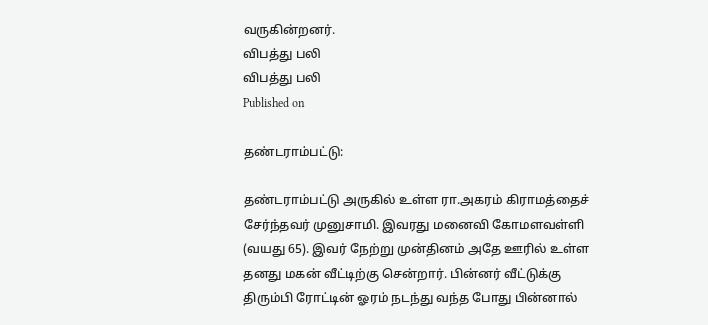வருகின்றனர்.
விபத்து பலி
விபத்து பலி
Published on

தண்டராம்பட்டு:

தண்டராம்பட்டு அருகில் உள்ள ரா.அகரம் கிராமத்தைச் சேர்ந்தவர் முனுசாமி. இவரது மனைவி கோமளவள்ளி (வயது 65). இவர் நேற்று முன்தினம் அதே ஊரில் உள்ள தனது மகன் வீட்டிற்கு சென்றார். பின்னர் வீட்டுக்கு திரும்பி ரோட்டின் ஓரம் நடந்து வந்த போது பின்னால்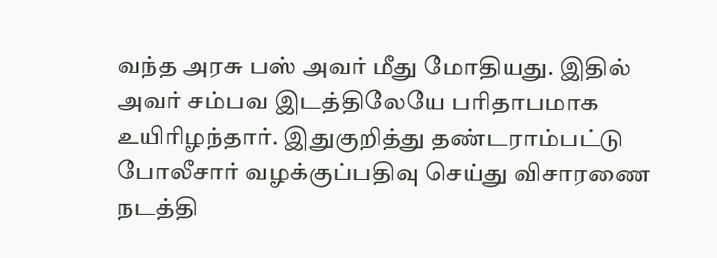வந்த அரசு பஸ் அவர் மீது மோதியது. இதில் அவர் சம்பவ இடத்திலேயே பரிதாபமாக உயிரிழந்தார். இதுகுறித்து தண்டராம்பட்டு போலீசார் வழக்குப்பதிவு செய்து விசாரணை நடத்தி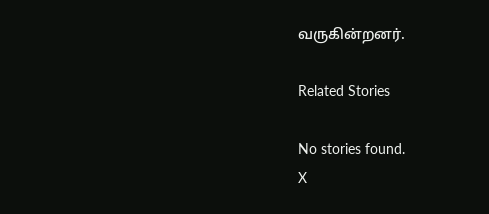வருகின்றனர்.

Related Stories

No stories found.
X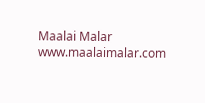Maalai Malar
www.maalaimalar.com